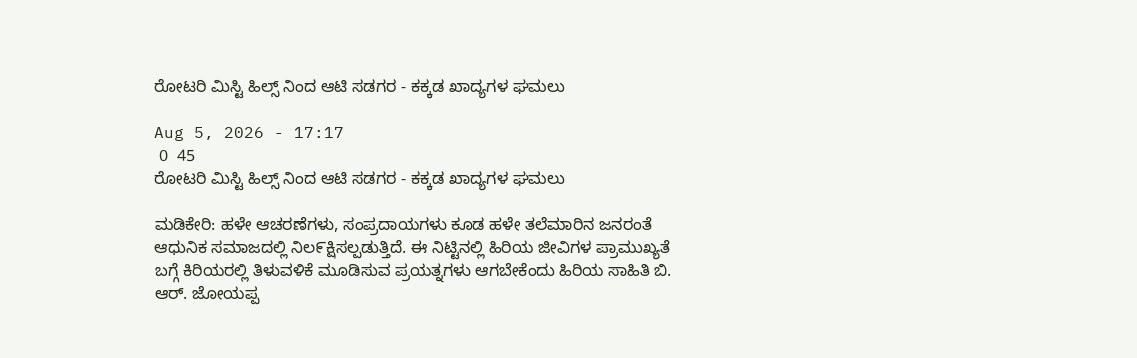ರೋಟರಿ ಮಿಸ್ಟಿ ಹಿಲ್ಸ್ ನಿಂದ ಆಟಿ ಸಡಗರ - ಕಕ್ಕಡ ಖಾದ್ಯಗಳ ಘಮಲು

Aug 5, 2026 - 17:17
 0  45
ರೋಟರಿ ಮಿಸ್ಟಿ ಹಿಲ್ಸ್ ನಿಂದ ಆಟಿ ಸಡಗರ - ಕಕ್ಕಡ ಖಾದ್ಯಗಳ ಘಮಲು

ಮಡಿಕೇರಿ: ಹಳೇ ಆಚರಣೆಗಳು, ಸಂಪ್ರದಾಯಗಳು ಕೂಡ ಹಳೇ ತಲೆಮಾರಿನ ಜನರಂತೆ ಆಧುನಿಕ ಸಮಾಜದಲ್ಲಿ ನಿಲ೯ಕ್ಷಿಸಲ್ಪಡುತ್ತಿದೆ. ಈ ನಿಟ್ಟಿನಲ್ಲಿ ಹಿರಿಯ ಜೀವಿಗಳ ಪ್ರಾಮುಖ್ಯತೆ ಬಗ್ಗೆ ಕಿರಿಯರಲ್ಲಿ ತಿಳುವಳಿಕೆ ಮೂಡಿಸುವ ಪ್ರಯತ್ನಗಳು ಆಗಬೇಕೆಂದು ಹಿರಿಯ ಸಾಹಿತಿ ಬಿ. ಆರ್. ಜೋಯಪ್ಪ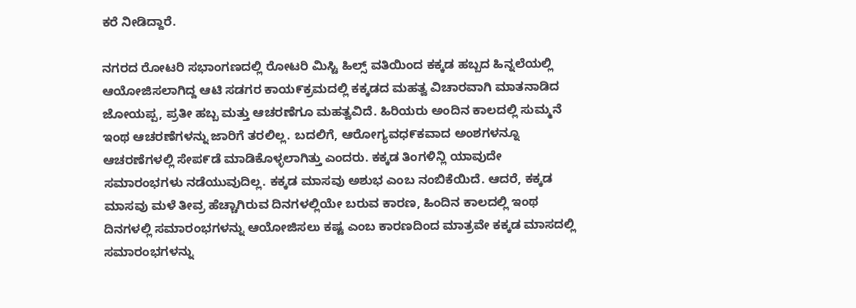ಕರೆ ನೀಡಿದ್ದಾರೆ.

ನಗರದ ರೋಟರಿ ಸಭಾಂಗಣದಲ್ಲಿ ರೋಟರಿ ಮಿಸ್ಟಿ ಹಿಲ್ಸ್ ವತಿಯಿಂದ ಕಕ್ಕಡ ಹಬ್ಬದ ಹಿನ್ನಲೆಯಲ್ಲಿ ಆಯೋಜಿಸಲಾಗಿದ್ದ ಆಟಿ ಸಡಗರ ಕಾಯ೯ಕ್ರಮದಲ್ಲಿ ಕಕ್ಕಡದ ಮಹತ್ವ ವಿಚಾರವಾಗಿ ಮಾತನಾಡಿದ ಜೋಯಪ್ಪ, ಪ್ರತೀ ಹಬ್ಬ ಮತ್ತು ಆಚರಣೆಗೂ ಮಹತ್ವವಿದೆ. ಹಿರಿಯರು ಅಂದಿನ ಕಾಲದಲ್ಲಿ ಸುಮ್ಮನೆ ಇಂಥ ಆಚರಣೆಗಳನ್ನು ಜಾರಿಗೆ ತರಲಿಲ್ಲ. ಬದಲಿಗೆ, ಆರೋಗ್ಯವಧ೯ಕವಾದ ಅಂಶಗಳನ್ನೂ ಆಚರಣೆಗಳಲ್ಲಿ ಸೇಪ೯ಡೆ ಮಾಡಿಕೊಳ್ಳಲಾಗಿತ್ತು ಎಂದರು. ಕಕ್ಕಡ ತಿಂಗಳಿನ್ಲಿ ಯಾವುದೇ ಸಮಾರಂಭಗಳು ನಡೆಯುವುದಿಲ್ಲ. ಕಕ್ಕಡ ಮಾಸವು ಅಶುಭ ಎಂಬ ನಂಬಿಕೆಯಿದೆ. ಆದರೆ, ಕಕ್ಕಡ ಮಾಸವು ಮಳೆ ತೀವ್ರ ಹೆಚ್ಚಾಗಿರುವ ದಿನಗಳಲ್ಲಿಯೇ ಬರುವ ಕಾರಣ, ಹಿಂದಿನ ಕಾಲದಲ್ಲಿ ಇಂಥ ದಿನಗಳಲ್ಲಿ ಸಮಾರಂಭಗಳನ್ನು ಆಯೋಜಿಸಲು ಕಷ್ಟ ಎಂಬ ಕಾರಣದಿಂದ ಮಾತ್ರವೇ ಕಕ್ಕಡ ಮಾಸದಲ್ಲಿ ಸಮಾರಂಭಗಳನ್ನು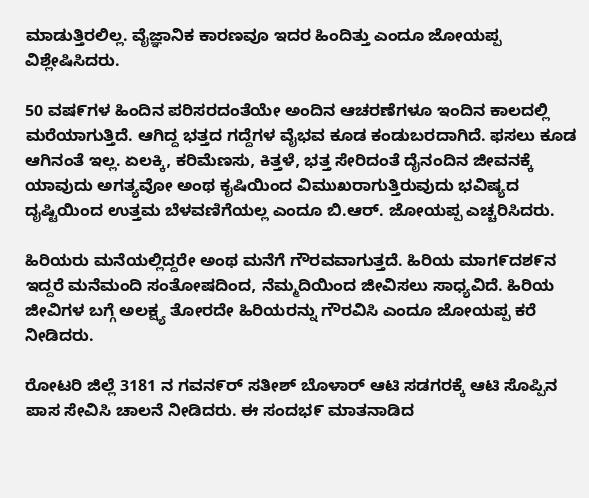ಮಾಡುತ್ತಿರಲಿಲ್ಲ. ವೈಜ್ಞಾನಿಕ ಕಾರಣವೂ ಇದರ ಹಿಂದಿತ್ತು ಎಂದೂ ಜೋಯಪ್ಪ ವಿಶ್ಲೇಷಿಸಿದರು.

50 ವಷ೯ಗಳ ಹಿಂದಿನ ಪರಿಸರದಂತೆಯೇ ಅಂದಿನ ಆಚರಣೆಗಳೂ ಇಂದಿನ ಕಾಲದಲ್ಲಿ ಮರೆಯಾಗುತ್ತಿದೆ. ಆಗಿದ್ದ ಭತ್ತದ ಗದ್ದೆಗಳ ವೈಭವ ಕೂಡ ಕಂಡುಬರದಾಗಿದೆ. ಫಸಲು ಕೂಡ ಆಗಿನಂತೆ ಇಲ್ಲ. ಏಲಕ್ಕಿ, ಕರಿಮೆಣಸು, ಕಿತ್ತಳೆ, ಭತ್ತ ಸೇರಿದಂತೆ ದೈನಂದಿನ ಜೀವನಕ್ಕೆ ಯಾವುದು ಅಗತ್ಯವೋ ಅಂಥ ಕೖಷಿಯಿಂದ ವಿಮುಖರಾಗುತ್ತಿರುವುದು ಭವಿಷ್ಯದ ದೖಷ್ಟಿಯಿಂದ ಉತ್ತಮ ಬೆಳವಣಿಗೆಯಲ್ಲ ಎಂದೂ ಬಿ.ಆರ್. ಜೋಯಪ್ಪ ಎಚ್ಚರಿಸಿದರು.

ಹಿರಿಯರು ಮನೆಯಲ್ಲಿದ್ದರೇ ಅಂಥ ಮನೆಗೆ ಗೌರವವಾಗುತ್ತದೆ. ಹಿರಿಯ ಮಾಗ೯ದಶ೯ನ ಇದ್ದರೆ ಮನೆಮಂದಿ ಸಂತೋಷದಿಂದ, ನೆಮ್ಮದಿಯಿಂದ ಜೀವಿಸಲು ಸಾಧ್ಯವಿದೆ. ಹಿರಿಯ ಜೀವಿಗಳ ಬಗ್ಗೆ ಅಲಕ್ಷ್ಯ ತೋರದೇ ಹಿರಿಯರನ್ನು ಗೌರವಿಸಿ ಎಂದೂ ಜೋಯಪ್ಪ ಕರೆ ನೀಡಿದರು.

ರೋಟರಿ ಜಿಲ್ಲೆ 3181 ನ ಗವನ೯ರ್ ಸತೀಶ್ ಬೊಳಾರ್ ಆಟಿ ಸಡಗರಕ್ಕೆ ಆಟಿ ಸೊಪ್ಪಿನ ಪಾಸ ಸೇವಿಸಿ ಚಾಲನೆ ನೀಡಿದರು. ಈ ಸಂದಭ೯ ಮಾತನಾಡಿದ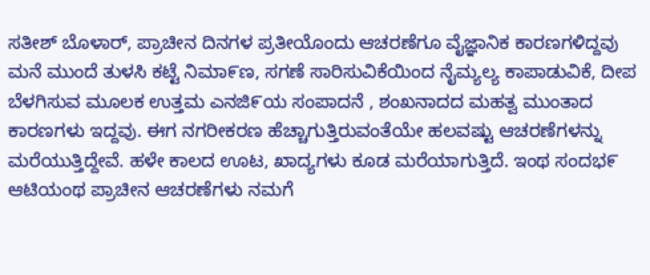ಸತೀಶ್ ಬೊಳಾರ್, ಪ್ರಾಚೀನ ದಿನಗಳ ಪ್ರತೀಯೊಂದು ಆಚರಣೆಗೂ ವೈಜ್ಞಾನಿಕ ಕಾರಣಗಳಿದ್ದವು ಮನೆ ಮುಂದೆ ತುಳಸಿ ಕಟ್ಟೆ ನಿಮಾ೯ಣ, ಸಗಣೆ ಸಾರಿಸುವಿಕೆಯಿಂದ ನೈಮ್ಯಲ್ಯ ಕಾಪಾಡುವಿಕೆ, ದೀಪ ಬೆಳಗಿಸುವ ಮೂಲಕ ಉತ್ತಮ ಎನಜಿ೯ಯ ಸಂಪಾದನೆ , ಶಂಖನಾದದ ಮಹತ್ವ ಮುಂತಾದ ಕಾರಣಗಳು ಇದ್ದವು. ಈಗ ನಗರೀಕರಣ ಹೆಚ್ಚಾಗುತ್ತಿರುವಂತೆಯೇ ಹಲವಷ್ಟು ಆಚರಣೆಗಳನ್ನು ಮರೆಯುತ್ತಿದ್ದೇವೆ. ಹಳೇ ಕಾಲದ ಊಟ, ಖಾದ್ಯಗಳು ಕೂಡ ಮರೆಯಾಗುತ್ತಿದೆ. ಇಂಥ ಸಂದಭ೯ ಆಟಿಯಂಥ ಪ್ರಾಚೀನ ಆಚರಣೆಗಳು ನಮಗೆ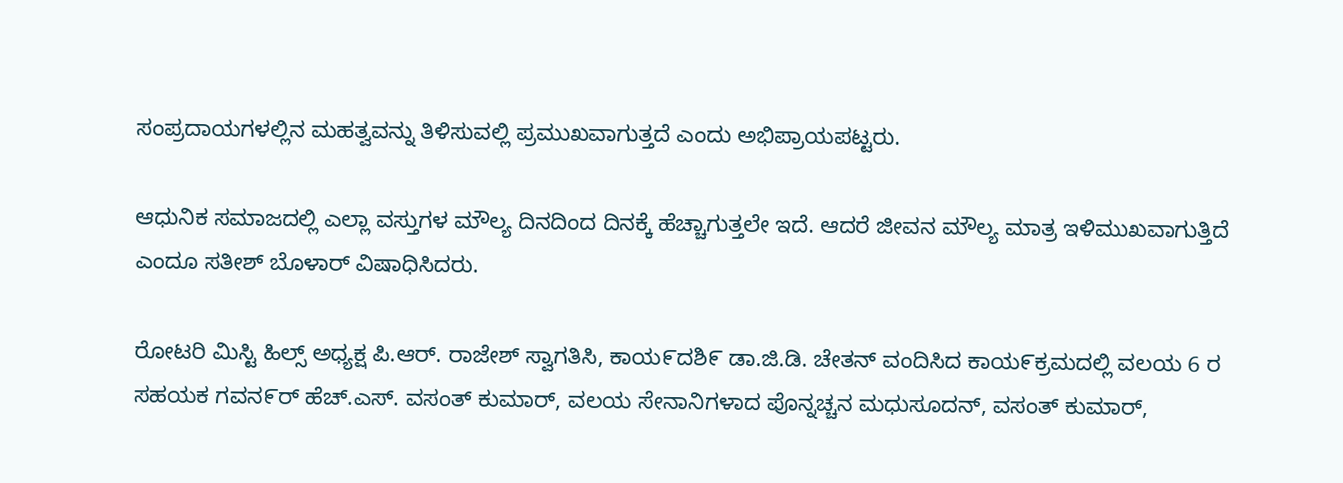ಸಂಪ್ರದಾಯಗಳಲ್ಲಿನ ಮಹತ್ವವನ್ನು ತಿಳಿಸುವಲ್ಲಿ ಪ್ರಮುಖವಾಗುತ್ತದೆ ಎಂದು ಅಭಿಪ್ರಾಯಪಟ್ಟರು.

ಆಧುನಿಕ ಸಮಾಜದಲ್ಲಿ ಎಲ್ಲಾ ವಸ್ತುಗಳ ಮೌಲ್ಯ ದಿನದಿಂದ ದಿನಕ್ಕೆ ಹೆಚ್ಚಾಗುತ್ತಲೇ ಇದೆ. ಆದರೆ ಜೀವನ ಮೌಲ್ಯ ಮಾತ್ರ ಇಳಿಮುಖವಾಗುತ್ತಿದೆ ಎಂದೂ ಸತೀಶ್ ಬೊಳಾರ್ ವಿಷಾಧಿಸಿದರು.

ರೋಟರಿ ಮಿಸ್ಟಿ ಹಿಲ್ಸ್ ಅಧ್ಯಕ್ಷ ಪಿ.ಆರ್. ರಾಜೇಶ್ ಸ್ವಾಗತಿಸಿ, ಕಾಯ೯ದಶಿ೯ ಡಾ.ಜಿ.ಡಿ. ಚೇತನ್ ವಂದಿಸಿದ ಕಾಯ೯ಕ್ರಮದಲ್ಲಿ ವಲಯ 6 ರ ಸಹಯಕ ಗವನ೯ರ್ ಹೆಚ್.ಎಸ್. ವಸಂತ್ ಕುಮಾರ್, ವಲಯ ಸೇನಾನಿಗಳಾದ ಪೊನ್ನಚ್ಚನ ಮಧುಸೂದನ್, ವಸಂತ್ ಕುಮಾರ್,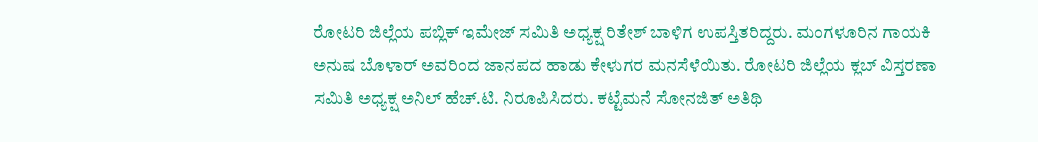ರೋಟರಿ ಜಿಲ್ಲೆಯ ಪಬ್ಲಿಕ್ ಇಮೇಜ್ ಸಮಿತಿ ಅಧ್ಯಕ್ಷ ರಿತೇಶ್ ಬಾಳಿಗ ಉಪಸ್ತಿತರಿದ್ದರು. ಮಂಗಳೂರಿನ ಗಾಯಕಿ ಅನುಷ ಬೊಳಾರ್ ಅವರಿಂದ ಜಾನಪದ ಹಾಡು ಕೇಳುಗರ ಮನಸೆಳೆಯಿತು. ರೋಟರಿ ಜಿಲ್ಲೆಯ ಕ್ಲಬ್ ವಿಸ್ತರಣಾ ಸಮಿತಿ ಅಧ್ಯಕ್ಷ ಅನಿಲ್ ಹೆಚ್.ಟಿ. ನಿರೂಪಿಸಿದರು. ಕಟ್ಟೆಮನೆ ಸೋನಜಿತ್ ಅತಿಥಿ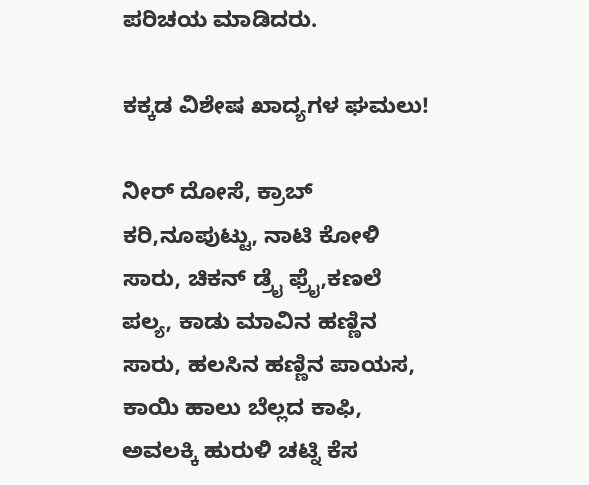ಪರಿಚಯ ಮಾಡಿದರು.

ಕಕ್ಕಡ ವಿಶೇಷ ಖಾದ್ಯಗಳ ಘಮಲು!

ನೀರ್ ದೋಸೆ, ಕ್ರಾಬ್ ಕರಿ,ನೂಪುಟ್ಟು, ನಾಟಿ ಕೋಳಿ ಸಾರು, ಚಿಕನ್ ಡ್ರೈ ಫ್ರೈ,ಕಣಲೆ ಪಲ್ಯ, ಕಾಡು ಮಾವಿನ ಹಣ್ಣಿನ ಸಾರು, ಹಲಸಿನ ಹಣ್ಣಿನ ಪಾಯಸ, ಕಾಯಿ ಹಾಲು ಬೆಲ್ಲದ ಕಾಫಿ, ಅವಲಕ್ಕಿ ಹುರುಳಿ ಚಟ್ನಿ ಕೆಸ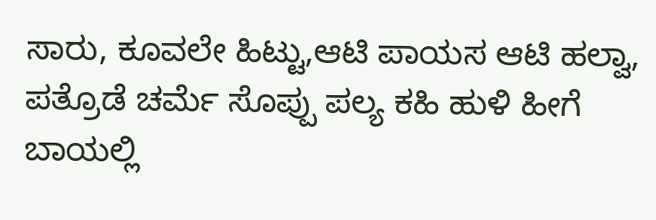ಸಾರು, ಕೂವಲೇ ಹಿಟ್ಟು,ಆಟಿ ಪಾಯಸ ಆಟಿ ಹಲ್ವಾ, ಪತ್ರೊಡೆ ಚರ್ಮೆ ಸೊಪ್ಪು ಪಲ್ಯ ಕಹಿ ಹುಳಿ ಹೀಗೆ ಬಾಯಲ್ಲಿ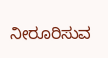ನೀರೂರಿಸುವ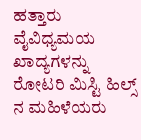ಹತ್ತಾರು ವೈವಿಧ್ಯಮಯ ಖಾದ್ಯಗಳನ್ನು ರೋಟರಿ ಮಿಸ್ಟಿ ಹಿಲ್ಸ್ ನ ಮಹಿಳೆಯರು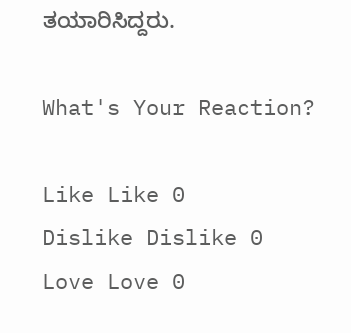ತಯಾರಿಸಿದ್ದರು.

What's Your Reaction?

Like Like 0
Dislike Dislike 0
Love Love 0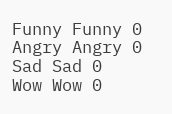Funny Funny 0
Angry Angry 0
Sad Sad 0
Wow Wow 0